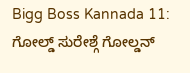Bigg Boss Kannada 11: ಗೋಲ್ಡ್ ಸುರೇಶ್ಗೆ ಗೋಲ್ಡನ್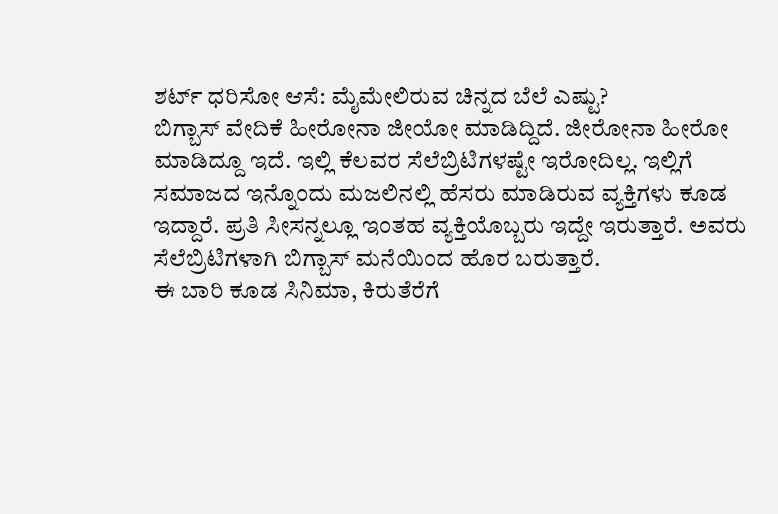ಶರ್ಟ್ ಧರಿಸೋ ಆಸೆ: ಮೈಮೇಲಿರುವ ಚಿನ್ನದ ಬೆಲೆ ಎಷ್ಟು?
ಬಿಗ್ಬಾಸ್ ವೇದಿಕೆ ಹೀರೋನಾ ಜೀಯೋ ಮಾಡಿದ್ದಿದೆ. ಜೀರೋನಾ ಹೀರೋ ಮಾಡಿದ್ದೂ ಇದೆ. ಇಲ್ಲಿ ಕೆಲವರ ಸೆಲೆಬ್ರಿಟಿಗಳಷ್ಟೇ ಇರೋದಿಲ್ಲ. ಇಲ್ಲಿಗೆ ಸಮಾಜದ ಇನ್ನೊಂದು ಮಜಲಿನಲ್ಲಿ ಹೆಸರು ಮಾಡಿರುವ ವ್ಯಕ್ತಿಗಳು ಕೂಡ ಇದ್ದಾರೆ. ಪ್ರತಿ ಸೀಸನ್ನಲ್ಲೂ ಇಂತಹ ವ್ಯಕ್ತಿಯೊಬ್ಬರು ಇದ್ದೇ ಇರುತ್ತಾರೆ. ಅವರು ಸೆಲೆಬ್ರಿಟಿಗಳಾಗಿ ಬಿಗ್ಬಾಸ್ ಮನೆಯಿಂದ ಹೊರ ಬರುತ್ತಾರೆ.
ಈ ಬಾರಿ ಕೂಡ ಸಿನಿಮಾ, ಕಿರುತೆರೆಗೆ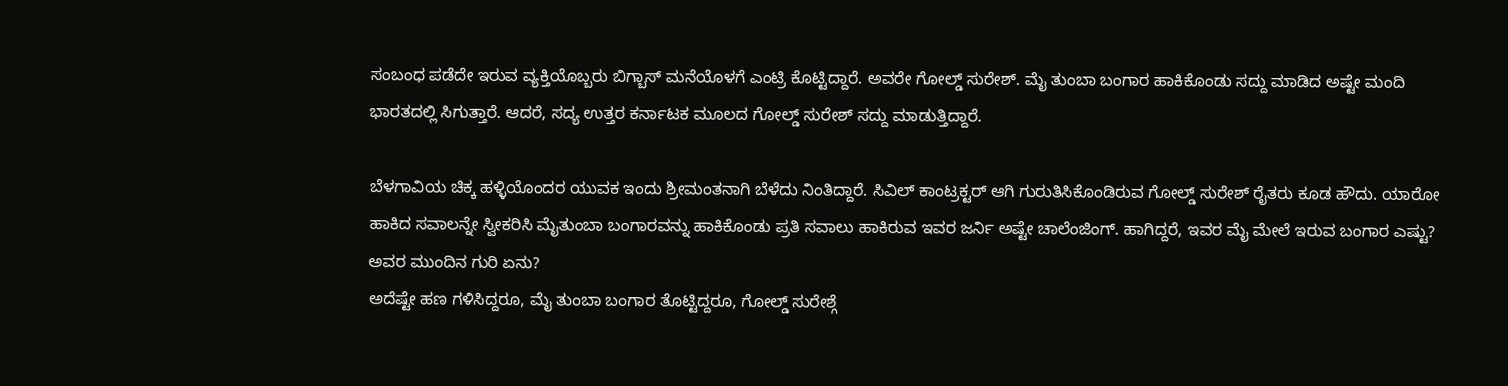ಸಂಬಂಧ ಪಡೆದೇ ಇರುವ ವ್ಯಕ್ತಿಯೊಬ್ಬರು ಬಿಗ್ಬಾಸ್ ಮನೆಯೊಳಗೆ ಎಂಟ್ರಿ ಕೊಟ್ಟಿದ್ದಾರೆ. ಅವರೇ ಗೋಲ್ಡ್ ಸುರೇಶ್. ಮೈ ತುಂಬಾ ಬಂಗಾರ ಹಾಕಿಕೊಂಡು ಸದ್ದು ಮಾಡಿದ ಅಷ್ಟೇ ಮಂದಿ ಭಾರತದಲ್ಲಿ ಸಿಗುತ್ತಾರೆ. ಆದರೆ, ಸದ್ಯ ಉತ್ತರ ಕರ್ನಾಟಕ ಮೂಲದ ಗೋಲ್ಡ್ ಸುರೇಶ್ ಸದ್ದು ಮಾಡುತ್ತಿದ್ದಾರೆ.

ಬೆಳಗಾವಿಯ ಚಿಕ್ಕ ಹಳ್ಳಿಯೊಂದರ ಯುವಕ ಇಂದು ಶ್ರೀಮಂತನಾಗಿ ಬೆಳೆದು ನಿಂತಿದ್ದಾರೆ. ಸಿವಿಲ್ ಕಾಂಟ್ರಕ್ಟರ್ ಆಗಿ ಗುರುತಿಸಿಕೊಂಡಿರುವ ಗೋಲ್ಡ್ ಸುರೇಶ್ ರೈತರು ಕೂಡ ಹೌದು. ಯಾರೋ ಹಾಕಿದ ಸವಾಲನ್ನೇ ಸ್ವೀಕರಿಸಿ ಮೈತುಂಬಾ ಬಂಗಾರವನ್ನು ಹಾಕಿಕೊಂಡು ಪ್ರತಿ ಸವಾಲು ಹಾಕಿರುವ ಇವರ ಜರ್ನಿ ಅಷ್ಟೇ ಚಾಲೆಂಜಿಂಗ್. ಹಾಗಿದ್ದರೆ, ಇವರ ಮೈ ಮೇಲೆ ಇರುವ ಬಂಗಾರ ಎಷ್ಟು? ಅವರ ಮುಂದಿನ ಗುರಿ ಏನು?
ಅದೆಷ್ಟೇ ಹಣ ಗಳಿಸಿದ್ದರೂ, ಮೈ ತುಂಬಾ ಬಂಗಾರ ತೊಟ್ಟಿದ್ದರೂ, ಗೋಲ್ಡ್ ಸುರೇಶ್ಗೆ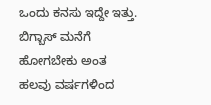ಒಂದು ಕನಸು ಇದ್ದೇ ಇತ್ತು. ಬಿಗ್ಬಾಸ್ ಮನೆಗೆ ಹೋಗಬೇಕು ಅಂತ ಹಲವು ವರ್ಷಗಳಿಂದ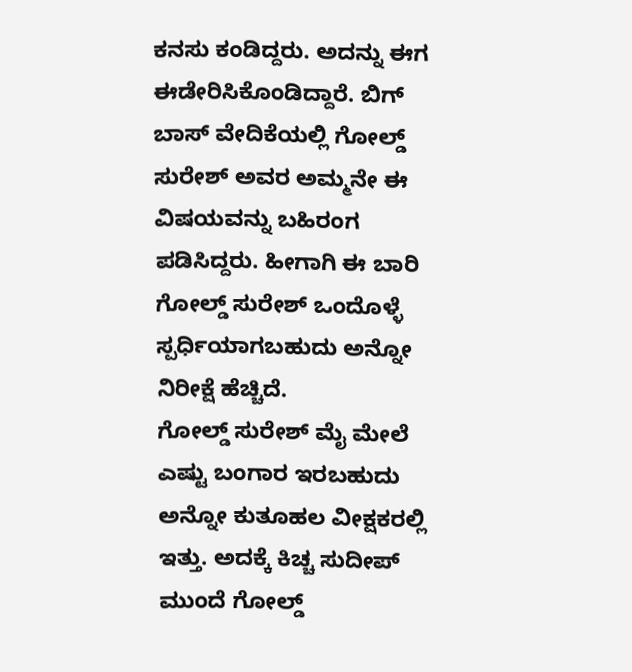ಕನಸು ಕಂಡಿದ್ದರು. ಅದನ್ನು ಈಗ ಈಡೇರಿಸಿಕೊಂಡಿದ್ದಾರೆ. ಬಿಗ್ ಬಾಸ್ ವೇದಿಕೆಯಲ್ಲಿ ಗೋಲ್ಡ್ ಸುರೇಶ್ ಅವರ ಅಮ್ಮನೇ ಈ ವಿಷಯವನ್ನು ಬಹಿರಂಗ ಪಡಿಸಿದ್ದರು. ಹೀಗಾಗಿ ಈ ಬಾರಿ ಗೋಲ್ಡ್ ಸುರೇಶ್ ಒಂದೊಳ್ಳೆ ಸ್ಪರ್ಧಿಯಾಗಬಹುದು ಅನ್ನೋ ನಿರೀಕ್ಷೆ ಹೆಚ್ಚಿದೆ.
ಗೋಲ್ಡ್ ಸುರೇಶ್ ಮೈ ಮೇಲೆ ಎಷ್ಟು ಬಂಗಾರ ಇರಬಹುದು ಅನ್ನೋ ಕುತೂಹಲ ವೀಕ್ಷಕರಲ್ಲಿ ಇತ್ತು. ಅದಕ್ಕೆ ಕಿಚ್ಚ ಸುದೀಪ್ ಮುಂದೆ ಗೋಲ್ಡ್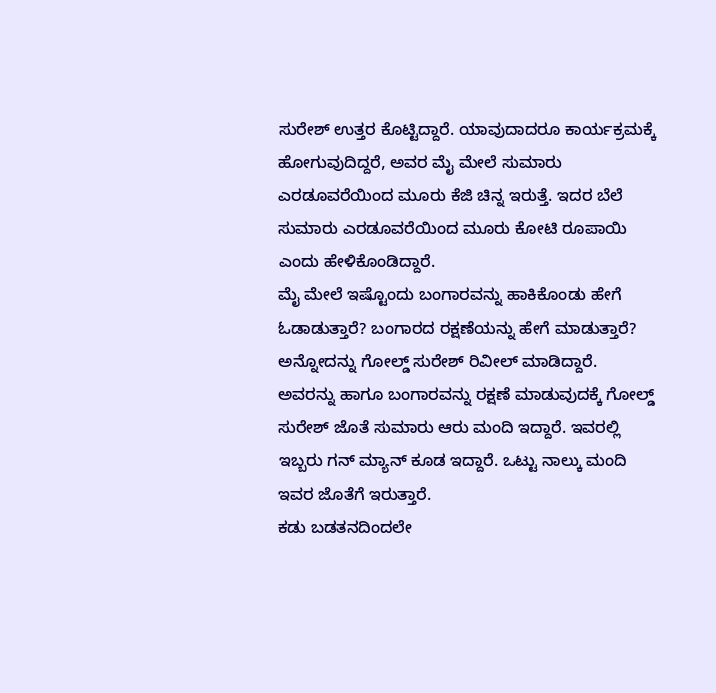ಸುರೇಶ್ ಉತ್ತರ ಕೊಟ್ಟಿದ್ದಾರೆ. ಯಾವುದಾದರೂ ಕಾರ್ಯಕ್ರಮಕ್ಕೆ ಹೋಗುವುದಿದ್ದರೆ, ಅವರ ಮೈ ಮೇಲೆ ಸುಮಾರು ಎರಡೂವರೆಯಿಂದ ಮೂರು ಕೆಜಿ ಚಿನ್ನ ಇರುತ್ತೆ. ಇದರ ಬೆಲೆ ಸುಮಾರು ಎರಡೂವರೆಯಿಂದ ಮೂರು ಕೋಟಿ ರೂಪಾಯಿ ಎಂದು ಹೇಳಿಕೊಂಡಿದ್ದಾರೆ.
ಮೈ ಮೇಲೆ ಇಷ್ಟೊಂದು ಬಂಗಾರವನ್ನು ಹಾಕಿಕೊಂಡು ಹೇಗೆ ಓಡಾಡುತ್ತಾರೆ? ಬಂಗಾರದ ರಕ್ಷಣೆಯನ್ನು ಹೇಗೆ ಮಾಡುತ್ತಾರೆ? ಅನ್ನೋದನ್ನು ಗೋಲ್ಡ್ ಸುರೇಶ್ ರಿವೀಲ್ ಮಾಡಿದ್ದಾರೆ. ಅವರನ್ನು ಹಾಗೂ ಬಂಗಾರವನ್ನು ರಕ್ಷಣೆ ಮಾಡುವುದಕ್ಕೆ ಗೋಲ್ಡ್ ಸುರೇಶ್ ಜೊತೆ ಸುಮಾರು ಆರು ಮಂದಿ ಇದ್ದಾರೆ. ಇವರಲ್ಲಿ ಇಬ್ಬರು ಗನ್ ಮ್ಯಾನ್ ಕೂಡ ಇದ್ದಾರೆ. ಒಟ್ಟು ನಾಲ್ಕು ಮಂದಿ ಇವರ ಜೊತೆಗೆ ಇರುತ್ತಾರೆ.
ಕಡು ಬಡತನದಿಂದಲೇ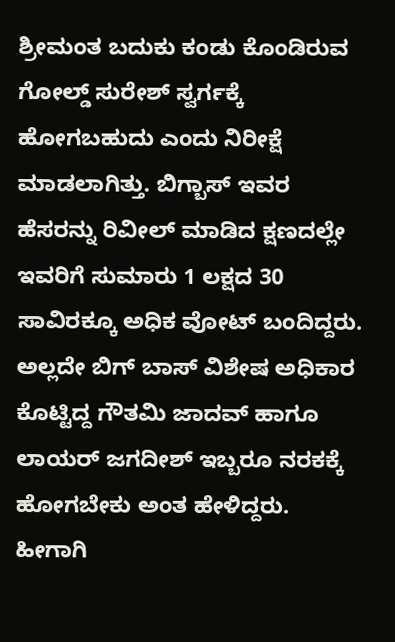ಶ್ರೀಮಂತ ಬದುಕು ಕಂಡು ಕೊಂಡಿರುವ ಗೋಲ್ಡ್ ಸುರೇಶ್ ಸ್ವರ್ಗಕ್ಕೆ ಹೋಗಬಹುದು ಎಂದು ನಿರೀಕ್ಷೆ ಮಾಡಲಾಗಿತ್ತು. ಬಿಗ್ಬಾಸ್ ಇವರ ಹೆಸರನ್ನು ರಿವೀಲ್ ಮಾಡಿದ ಕ್ಷಣದಲ್ಲೇ ಇವರಿಗೆ ಸುಮಾರು 1 ಲಕ್ಷದ 30 ಸಾವಿರಕ್ಕೂ ಅಧಿಕ ವೋಟ್ ಬಂದಿದ್ದರು. ಅಲ್ಲದೇ ಬಿಗ್ ಬಾಸ್ ವಿಶೇಷ ಅಧಿಕಾರ ಕೊಟ್ಟಿದ್ದ ಗೌತಮಿ ಜಾದವ್ ಹಾಗೂ ಲಾಯರ್ ಜಗದೀಶ್ ಇಬ್ಬರೂ ನರಕಕ್ಕೆ ಹೋಗಬೇಕು ಅಂತ ಹೇಳಿದ್ದರು. ಹೀಗಾಗಿ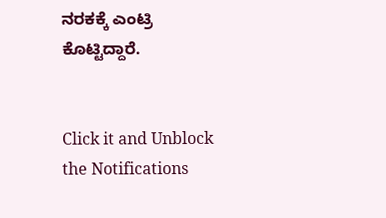ನರಕಕ್ಕೆ ಎಂಟ್ರಿ ಕೊಟ್ಟಿದ್ದಾರೆ.


Click it and Unblock the Notifications